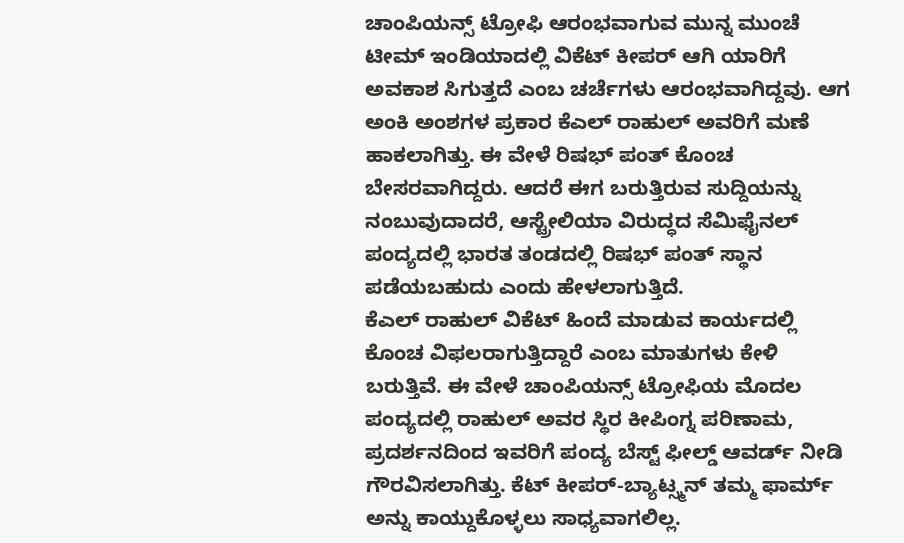ಚಾಂಪಿಯನ್ಸ್ ಟ್ರೋಫಿ ಆರಂಭವಾಗುವ ಮುನ್ನ ಮುಂಚೆ ಟೀಮ್ ಇಂಡಿಯಾದಲ್ಲಿ ವಿಕೆಟ್ ಕೀಪರ್ ಆಗಿ ಯಾರಿಗೆ ಅವಕಾಶ ಸಿಗುತ್ತದೆ ಎಂಬ ಚರ್ಚೆಗಳು ಆರಂಭವಾಗಿದ್ದವು. ಆಗ ಅಂಕಿ ಅಂಶಗಳ ಪ್ರಕಾರ ಕೆಎಲ್ ರಾಹುಲ್ ಅವರಿಗೆ ಮಣೆ ಹಾಕಲಾಗಿತ್ತು. ಈ ವೇಳೆ ರಿಷಭ್ ಪಂತ್ ಕೊಂಚ ಬೇಸರವಾಗಿದ್ದರು. ಆದರೆ ಈಗ ಬರುತ್ತಿರುವ ಸುದ್ದಿಯನ್ನು ನಂಬುವುದಾದರೆ, ಆಸ್ಟ್ರೇಲಿಯಾ ವಿರುದ್ಧದ ಸೆಮಿಫೈನಲ್ ಪಂದ್ಯದಲ್ಲಿ ಭಾರತ ತಂಡದಲ್ಲಿ ರಿಷಭ್ ಪಂತ್ ಸ್ಥಾನ ಪಡೆಯಬಹುದು ಎಂದು ಹೇಳಲಾಗುತ್ತಿದೆ.
ಕೆಎಲ್ ರಾಹುಲ್ ವಿಕೆಟ್ ಹಿಂದೆ ಮಾಡುವ ಕಾರ್ಯದಲ್ಲಿ ಕೊಂಚ ವಿಫಲರಾಗುತ್ತಿದ್ದಾರೆ ಎಂಬ ಮಾತುಗಳು ಕೇಳಿ ಬರುತ್ತಿವೆ. ಈ ವೇಳೆ ಚಾಂಪಿಯನ್ಸ್ ಟ್ರೋಫಿಯ ಮೊದಲ ಪಂದ್ಯದಲ್ಲಿ ರಾಹುಲ್ ಅವರ ಸ್ಥಿರ ಕೀಪಿಂಗ್ನ ಪರಿಣಾಮ, ಪ್ರದರ್ಶನದಿಂದ ಇವರಿಗೆ ಪಂದ್ಯ ಬೆಸ್ಟ್ ಫೀಲ್ಡ್ ಆವರ್ಡ್ ನೀಡಿ ಗೌರವಿಸಲಾಗಿತ್ತು. ಕೆಟ್ ಕೀಪರ್-ಬ್ಯಾಟ್ಸ್ಮನ್ ತಮ್ಮ ಫಾರ್ಮ್ ಅನ್ನು ಕಾಯ್ದುಕೊಳ್ಳಲು ಸಾಧ್ಯವಾಗಲಿಲ್ಲ.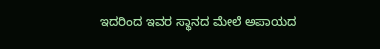ಇದರಿಂದ ಇವರ ಸ್ಥಾನದ ಮೇಲೆ ಅಪಾಯದ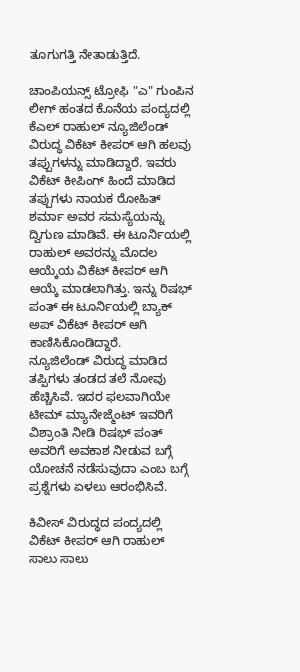ತೂಗುಗತ್ತಿ ನೇತಾಡುತ್ತಿದೆ.

ಚಾಂಪಿಯನ್ಸ್ ಟ್ರೋಫಿ "ಎ" ಗುಂಪಿನ ಲೀಗ್ ಹಂತದ ಕೊನೆಯ ಪಂದ್ಯದಲ್ಲಿ ಕೆಎಲ್ ರಾಹುಲ್ ನ್ಯೂಜಿಲೆಂಡ್ ವಿರುದ್ಧ ವಿಕೆಟ್ ಕೀಪರ್ ಆಗಿ ಹಲವು ತಪ್ಪುಗಳನ್ನು ಮಾಡಿದ್ದಾರೆ. ಇವರು ವಿಕೆಟ್ ಕೀಪಿಂಗ್ ಹಿಂದೆ ಮಾಡಿದ ತಪ್ಪುಗಳು ನಾಯಕ ರೋಹಿತ್ ಶರ್ಮಾ ಅವರ ಸಮಸ್ಯೆಯನ್ನು ದ್ವಿಗುಣ ಮಾಡಿವೆ. ಈ ಟೂರ್ನಿಯಲ್ಲಿ ರಾಹುಲ್ ಅವರನ್ನು ಮೊದಲ ಆಯ್ಕೆಯ ವಿಕೆಟ್ ಕೀಪರ್ ಆಗಿ ಆಯ್ಕೆ ಮಾಡಲಾಗಿತ್ತು. ಇನ್ನು ರಿಷಭ್ ಪಂತ್ ಈ ಟೂರ್ನಿಯಲ್ಲಿ ಬ್ಯಾಕ್ ಅಪ್ ವಿಕೆಟ್ ಕೀಪರ್ ಆಗಿ ಕಾಣಿಸಿಕೊಂಡಿದ್ದಾರೆ.
ನ್ಯೂಜಿಲೆಂಡ್ ವಿರುದ್ಧ ಮಾಡಿದ ತಪ್ಪಿಗಳು ತಂಡದ ತಲೆ ನೋವು ಹೆಚ್ಚಿಸಿವೆ. ಇದರ ಫಲವಾಗಿಯೇ ಟೀಮ್ ಮ್ಯಾನೇಜ್ಮೆಂಟ್ ಇವರಿಗೆ ವಿಶ್ರಾಂತಿ ನೀಡಿ ರಿಷಭ್ ಪಂತ್ ಅವರಿಗೆ ಅವಕಾಶ ನೀಡುವ ಬಗ್ಗೆ ಯೋಚನೆ ನಡೆಸುವುದಾ ಎಂಬ ಬಗ್ಗೆ ಪ್ರಶ್ನೆಗಳು ಏಳಲು ಆರಂಭಿಸಿವೆ.

ಕಿವೀಸ್ ವಿರುದ್ಧದ ಪಂದ್ಯದಲ್ಲಿ ವಿಕೆಟ್ ಕೀಪರ್ ಆಗಿ ರಾಹುಲ್ ಸಾಲು ಸಾಲು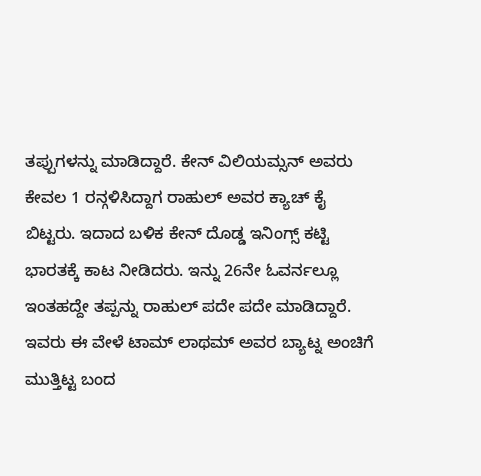ತಪ್ಪುಗಳನ್ನು ಮಾಡಿದ್ದಾರೆ. ಕೇನ್ ವಿಲಿಯಮ್ಸನ್ ಅವರು ಕೇವಲ 1 ರನ್ಗಳಿಸಿದ್ದಾಗ ರಾಹುಲ್ ಅವರ ಕ್ಯಾಚ್ ಕೈ ಬಿಟ್ಟರು. ಇದಾದ ಬಳಿಕ ಕೇನ್ ದೊಡ್ಡ ಇನಿಂಗ್ಸ್ ಕಟ್ಟಿ ಭಾರತಕ್ಕೆ ಕಾಟ ನೀಡಿದರು. ಇನ್ನು 26ನೇ ಓವರ್ನಲ್ಲೂ ಇಂತಹದ್ದೇ ತಪ್ಪನ್ನು ರಾಹುಲ್ ಪದೇ ಪದೇ ಮಾಡಿದ್ದಾರೆ. ಇವರು ಈ ವೇಳೆ ಟಾಮ್ ಲಾಥಮ್ ಅವರ ಬ್ಯಾಟ್ನ ಅಂಚಿಗೆ ಮುತ್ತಿಟ್ಟ ಬಂದ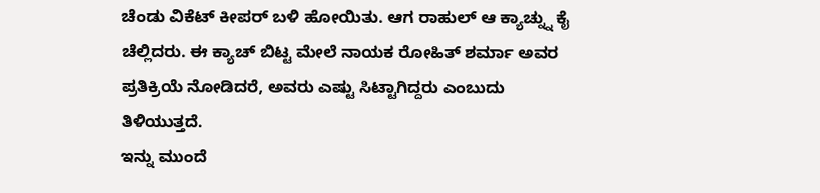ಚೆಂಡು ವಿಕೆಟ್ ಕೀಪರ್ ಬಳಿ ಹೋಯಿತು. ಆಗ ರಾಹುಲ್ ಆ ಕ್ಯಾಚ್ನ್ನು ಕೈ ಚೆಲ್ಲಿದರು. ಈ ಕ್ಯಾಚ್ ಬಿಟ್ಟ ಮೇಲೆ ನಾಯಕ ರೋಹಿತ್ ಶರ್ಮಾ ಅವರ ಪ್ರತಿಕ್ರಿಯೆ ನೋಡಿದರೆ, ಅವರು ಎಷ್ಟು ಸಿಟ್ಟಾಗಿದ್ದರು ಎಂಬುದು ತಿಳಿಯುತ್ತದೆ.
ಇನ್ನು ಮುಂದೆ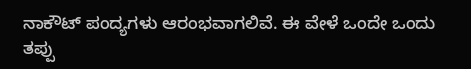ನಾಕೌಟ್ ಪಂದ್ಯಗಳು ಆರಂಭವಾಗಲಿವೆ. ಈ ವೇಳೆ ಒಂದೇ ಒಂದು ತಪ್ಪು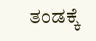ತಂಡಕ್ಕೆ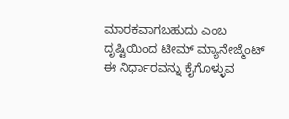ಮಾರಕವಾಗಬಹುದು ಎಂಬ ದೃಷ್ಟಿಯಿಂದ ಟೀಮ್ ಮ್ಯಾನೇಜ್ಮೆಂಟ್ ಈ ನಿರ್ಧಾರವನ್ನು ಕೈಗೊಳ್ಳುವ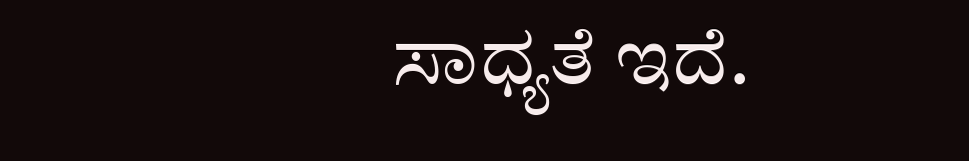ಸಾಧ್ಯತೆ ಇದೆ.